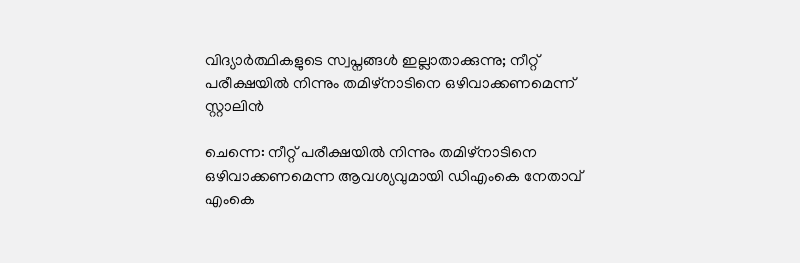വിദ്യാര്‍ത്ഥികളുടെ സ്വപ്നങ്ങള്‍ ഇല്ലാതാക്കുന്നു; നീറ്റ് പരീക്ഷയില്‍ നിന്നും തമിഴ്നാടിനെ ഒഴിവാക്കണമെന്ന് സ്റ്റാലിന്‍

ചെന്നെ: നീറ്റ് പരീക്ഷയില്‍ നിന്നും തമിഴ്നാടിനെ ഒഴിവാക്കണമെന്ന ആവശ്യവുമായി ഡിഎംകെ നേതാവ് എംകെ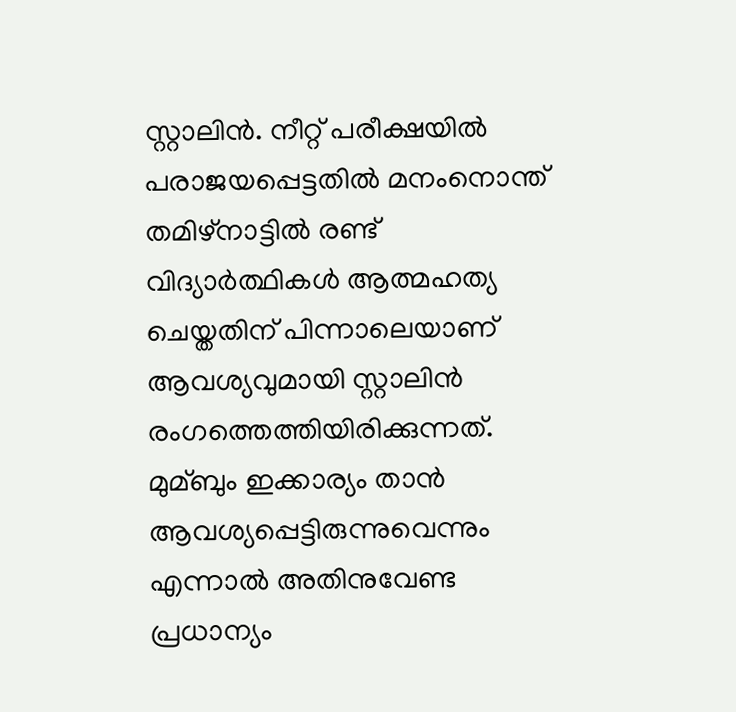സ്റ്റാലിന്‍. നീറ്റ് പരീക്ഷയില്‍ പരാജയപ്പെട്ടതില്‍ മനംനൊന്ത് തമിഴ്നാട്ടില്‍ രണ്ട് വിദ്യാര്‍ത്ഥികള്‍ ആത്മഹത്യ ചെയ്തതിന് പിന്നാലെയാണ് ആവശ്യവുമായി സ്റ്റാലിന്‍ രംഗത്തെത്തിയിരിക്കുന്നത്. മുമ്ബും ഇക്കാര്യം താന്‍ ആവശ്യപ്പെട്ടിരുന്നുവെന്നും എന്നാല്‍ അതിനുവേണ്ട പ്രധാന്യം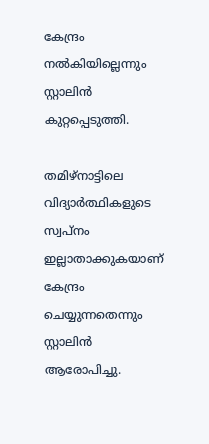കേന്ദ്രം നല്‍കിയില്ലെന്നും സ്റ്റാലിന്‍ കുറ്റപ്പെടുത്തി.

തമിഴ്നാട്ടിലെ വിദ്യാര്‍ത്ഥികളുടെ സ്വപ്നം ഇല്ലാതാക്കുകയാണ് കേന്ദ്രം ചെയ്യുന്നതെന്നും സ്റ്റാലിന്‍ ആരോപിച്ചു.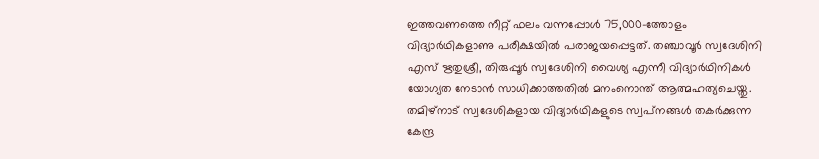ഇത്തവണത്തെ നീറ്റ് ഫലം വന്നപ്പോള്‍ 75,000-ത്തോളം വിദ്യാര്‍ഥികളാണു പരീക്ഷയില്‍ പരാജയപ്പെട്ടത്. തഞ്ചാവൂര്‍ സ്വദേശിനി എസ് ഋതുശ്രീ, തിരുപ്പൂര്‍ സ്വദേശിനി വൈശ്യ എന്നീ വിദ്യാര്‍ഥിനികള്‍ യോഗ്യത നേടാന്‍ സാധിക്കാത്തതില്‍ മനംനൊന്ത് ആത്മഹത്യചെയ്തു. തമിഴ്‌നാട് സ്വദേശികളായ വിദ്യാര്‍ഥികളുടെ സ്വപ്‌നങ്ങള്‍ തകര്‍ക്കുന്ന കേന്ദ്ര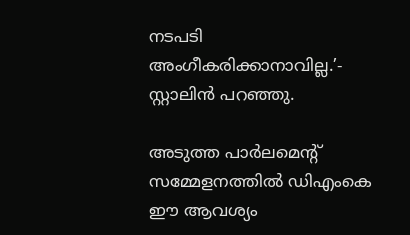നടപടി അംഗീകരിക്കാനാവില്ല.’- സ്റ്റാലിന്‍ പറഞ്ഞു.

അടുത്ത പാര്‍ലമെന്റ് സമ്മേളനത്തില്‍ ഡിഎംകെ ഈ ആവശ്യം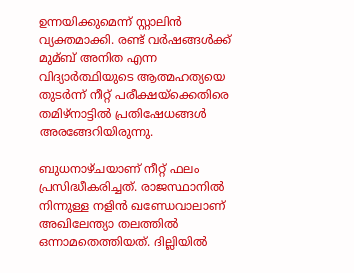ഉന്നയിക്കുമെന്ന് സ്റ്റാലിന്‍ വ്യക്തമാക്കി. രണ്ട് വര്‍ഷങ്ങള്‍ക്ക് മുമ്ബ് അനിത എന്ന വിദ്യാര്‍ത്ഥിയുടെ ആത്മഹത്യയെ തുടര്‍ന്ന് നീറ്റ് പരീക്ഷയ്ക്കെതിരെ തമിഴ്നാട്ടില്‍ പ്രതിഷേധങ്ങള്‍ അരങ്ങേറിയിരുന്നു.

ബുധനാഴ്ചയാണ് നീറ്റ് ഫലം പ്രസിദ്ധീകരിച്ചത്. രാജസ്ഥാനില്‍ നിന്നുള്ള നളിന്‍ ഖണ്ഡേവാലാണ് അഖിലേന്ത്യാ തലത്തില്‍ ഒന്നാമതെത്തിയത്. ദില്ലിയില്‍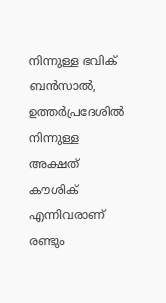നിന്നുള്ള ഭവിക് ബന്‍സാല്‍, ഉത്തര്‍പ്രദേശില്‍ നിന്നുള്ള അക്ഷത് കൗശിക് എന്നിവരാണ് രണ്ടും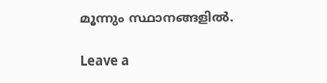മൂന്നും സ്ഥാനങ്ങളില്‍.

Leave a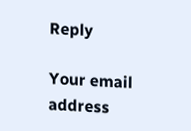Reply

Your email address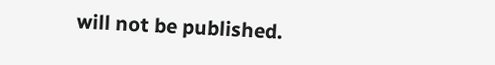will not be published.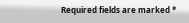Required fields are marked *